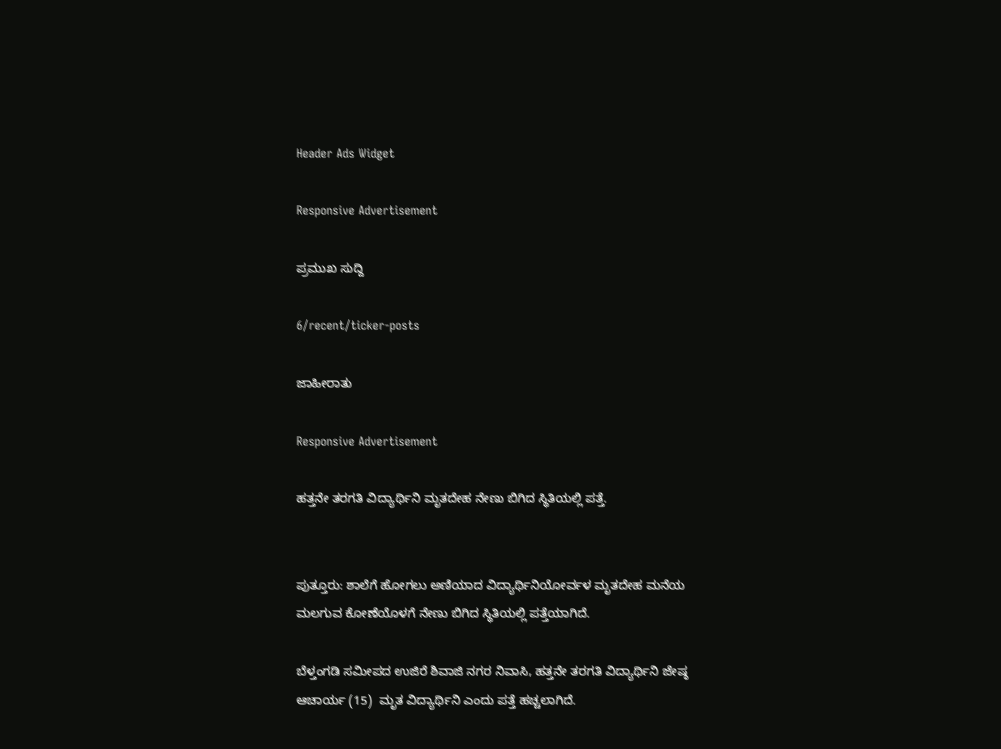Header Ads Widget

Responsive Advertisement

ಪ್ರಮುಖ ಸುದ್ದಿ

6/recent/ticker-posts

ಜಾಹೀರಾತು

Responsive Advertisement

ಹತ್ತನೇ ತರಗತಿ ವಿದ್ಯಾರ್ಥಿನಿ ಮೃತದೇಹ ನೇಣು ಬಿಗಿದ ಸ್ಥಿತಿಯಲ್ಲಿ ಪತ್ತೆ.


ಪುತ್ತೂರು: ಶಾಲೆಗೆ ಹೋಗಲು ಅಣಿಯಾದ ವಿದ್ಯಾರ್ಥಿನಿಯೋರ್ವಳ ಮೃತದೇಹ ಮನೆಯ ಮಲಗುವ ಕೋಣೆಯೊಳಗೆ ನೇಣು ಬಿಗಿದ ಸ್ಥಿತಿಯಲ್ಲಿ ಪತ್ತೆಯಾಗಿದೆ.

ಬೆಳ್ತಂಗಡಿ ಸಮೀಪದ ಉಜಿರೆ ಶಿವಾಜಿ ನಗರ ನಿವಾಸಿ, ಹತ್ತನೇ ತರಗತಿ ವಿದ್ಯಾರ್ಥಿನಿ ಜೇಷ್ಠ ಆಚಾರ್ಯ (15)  ಮೃತ ವಿದ್ಯಾರ್ಥಿನಿ ಎಂದು ಪತ್ತೆ ಹಚ್ಚಲಾಗಿದೆ.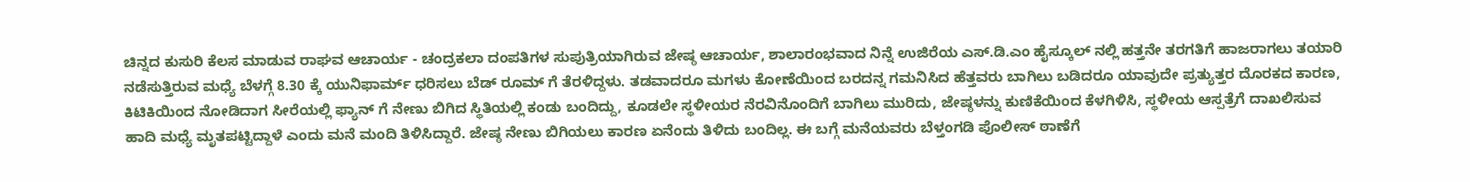ಚಿನ್ನದ ಕುಸುರಿ ಕೆಲಸ ಮಾಡುವ ರಾಘವ ಆಚಾರ್ಯ - ಚಂದ್ರಕಲಾ ದಂಪತಿಗಳ ಸುಪುತ್ರಿಯಾಗಿರುವ ಜೇಷ್ಠ ಆಚಾರ್ಯ, ಶಾಲಾರಂಭವಾದ ನಿನ್ನೆ ಉಜಿರೆಯ ಎಸ್.ಡಿ.ಎಂ ಹೈಸ್ಕೂಲ್ ನಲ್ಲಿ ಹತ್ತನೇ ತರಗತಿಗೆ ಹಾಜರಾಗಲು ತಯಾರಿ ನಡೆಸುತ್ತಿರುವ ಮಧ್ಯೆ ಬೆಳಗ್ಗೆ 8.30 ಕ್ಕೆ ಯುನಿಫಾರ್ಮ್ ಧರಿಸಲು ಬೆಡ್ ರೂಮ್ ಗೆ ತೆರಳಿದ್ದಳು. ತಡವಾದರೂ ಮಗಳು ಕೋಣೆಯಿಂದ ಬರದನ್ನ ಗಮನಿಸಿದ ಹೆತ್ತವರು ಬಾಗಿಲು ಬಡಿದರೂ ಯಾವುದೇ ಪ್ರತ್ಯುತ್ತರ ದೊರಕದ ಕಾರಣ, ಕಿಟಿಕಿಯಿಂದ ನೋಡಿದಾಗ ಸೀರೆಯಲ್ಲಿ ಫ್ಯಾನ್ ಗೆ ನೇಣು ಬಿಗಿದ ಸ್ಥಿತಿಯಲ್ಲಿ ಕಂಡು ಬಂದಿದ್ದು, ಕೂಡಲೇ ಸ್ಥಳೀಯರ ನೆರವಿನೊಂದಿಗೆ ಬಾಗಿಲು ಮುರಿದು, ಜೇಷ್ಠಳನ್ನು ಕುಣಿಕೆಯಿಂದ ಕೆಳಗಿಳಿಸಿ, ಸ್ಥಳೀಯ ಆಸ್ಪತ್ರೆಗೆ ದಾಖಲಿಸುವ ಹಾದಿ ಮಧ್ಯೆ ಮೃತಪಟ್ಟಿದ್ದಾಳೆ ಎಂದು ಮನೆ ಮಂದಿ ತಿಳಿಸಿದ್ದಾರೆ. ಜೇಷ್ಠ ನೇಣು ಬಿಗಿಯಲು ಕಾರಣ ಏನೆಂದು ತಿಳಿದು ಬಂದಿಲ್ಲ. ಈ ಬಗ್ಗೆ ಮನೆಯವರು ಬೆಳ್ತಂಗಡಿ ಪೊಲೀಸ್ ಠಾಣೆಗೆ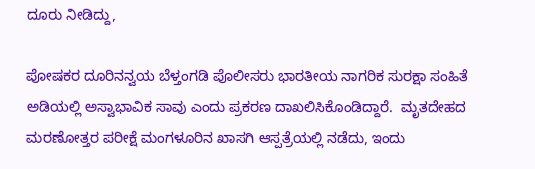ದೂರು ನೀಡಿದ್ದು,

ಪೋಷಕರ ದೂರಿನನ್ವಯ ಬೆಳ್ತಂಗಡಿ ಪೊಲೀಸರು ಭಾರತೀಯ ನಾಗರಿಕ ಸುರಕ್ಷಾ ಸಂಹಿತೆ ಅಡಿಯಲ್ಲಿ ಅಸ್ವಾಭಾವಿಕ ಸಾವು ಎಂದು ಪ್ರಕರಣ ದಾಖಲಿಸಿಕೊಂಡಿದ್ದಾರೆ.  ಮೃತದೇಹದ ಮರಣೋತ್ತರ ಪರೀಕ್ಷೆ ಮಂಗಳೂರಿನ ಖಾಸಗಿ ಆಸ್ಪತ್ರೆಯಲ್ಲಿ ನಡೆದು, ಇಂದು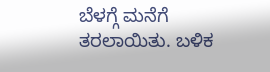ಬೆಳಗ್ಗೆ ಮನೆಗೆ ತರಲಾಯಿತು. ಬಳಿಕ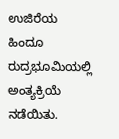ಉಜಿರೆಯ ಹಿಂದೂ ರುದ್ರಭೂಮಿಯಲ್ಲಿ ಅಂತ್ಯಕ್ರಿಯೆ ನಡೆಯಿತು.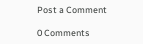Post a Comment

0 Comments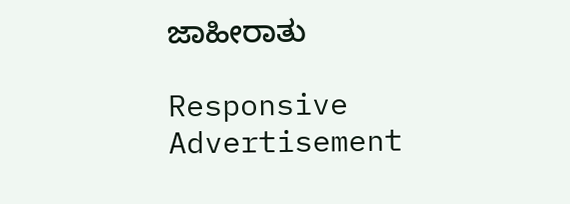ಜಾಹೀರಾತು

Responsive Advertisement